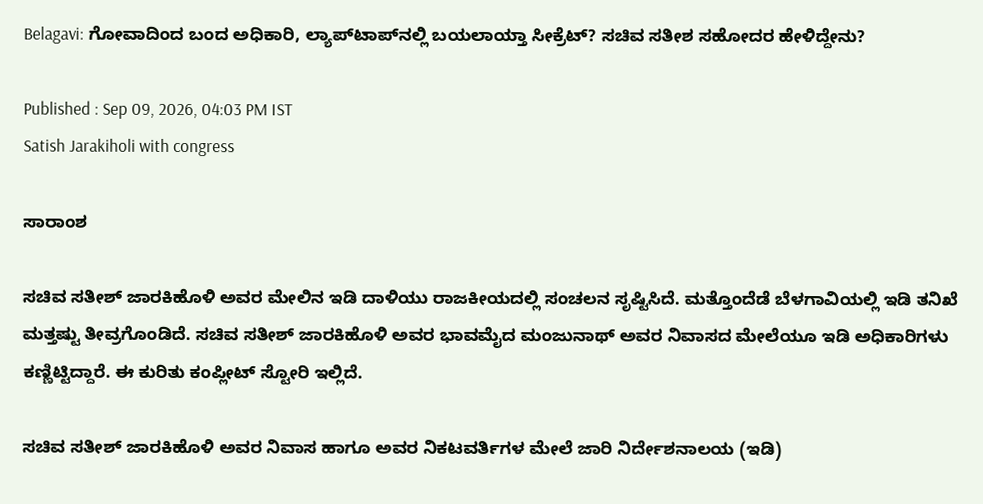Belagavi: ಗೋವಾದಿಂದ ಬಂದ ಅಧಿಕಾರಿ, ಲ್ಯಾಪ್‌ಟಾಪ್‌ನಲ್ಲಿ ಬಯಲಾಯ್ತಾ ಸೀಕ್ರೆಟ್? ಸಚಿವ ಸತೀಶ ಸಹೋದರ ಹೇಳಿದ್ದೇನು?

Published : Sep 09, 2026, 04:03 PM IST
Satish Jarakiholi with congress

ಸಾರಾಂಶ

ಸಚಿವ ಸತೀಶ್ ಜಾರಕಿಹೊಳಿ ಅವರ ಮೇಲಿನ ಇಡಿ ದಾಳಿಯು ರಾಜಕೀಯದಲ್ಲಿ ಸಂಚಲನ ಸೃಷ್ಟಿಸಿದೆ. ಮತ್ತೊಂದೆಡೆ ಬೆಳಗಾವಿಯಲ್ಲಿ ಇಡಿ ತನಿಖೆ ಮತ್ತಷ್ಟು ತೀವ್ರಗೊಂಡಿದೆ. ಸಚಿವ ಸತೀಶ್ ಜಾರಕಿಹೊಳಿ ಅವರ ಭಾವಮೈದ ಮಂಜುನಾಥ್ ಅವರ ನಿವಾಸದ ಮೇಲೆಯೂ ಇಡಿ ಅಧಿಕಾರಿಗಳು ಕಣ್ಣಿಟ್ಟಿದ್ದಾರೆ. ಈ ಕುರಿತು ಕಂಪ್ಲೀಟ್ ಸ್ಟೋರಿ ಇಲ್ಲಿದೆ.

ಸಚಿವ ಸತೀಶ್ ಜಾರಕಿಹೊಳಿ ಅವರ ನಿವಾಸ ಹಾಗೂ ಅವರ ನಿಕಟವರ್ತಿಗಳ ಮೇಲೆ ಜಾರಿ ನಿರ್ದೇಶನಾಲಯ (ಇಡಿ)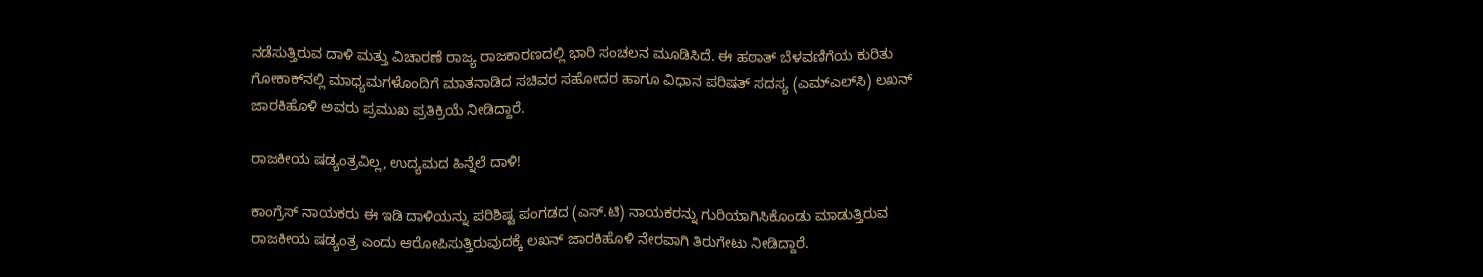ನಡೆಸುತ್ತಿರುವ ದಾಳಿ ಮತ್ತು ವಿಚಾರಣೆ ರಾಜ್ಯ ರಾಜಕಾರಣದಲ್ಲಿ ಭಾರಿ ಸಂಚಲನ ಮೂಡಿಸಿದೆ. ಈ ಹಠಾತ್ ಬೆಳವಣಿಗೆಯ ಕುರಿತು ಗೋಕಾಕ್‌ನಲ್ಲಿ ಮಾಧ್ಯಮಗಳೊಂದಿಗೆ ಮಾತನಾಡಿದ ಸಚಿವರ ಸಹೋದರ ಹಾಗೂ ವಿಧಾನ ಪರಿಷತ್ ಸದಸ್ಯ (ಎಮ್‌ಎಲ್‌ಸಿ) ಲಖನ್ ಜಾರಕಿಹೊಳಿ ಅವರು ಪ್ರಮುಖ ಪ್ರತಿಕ್ರಿಯೆ ನೀಡಿದ್ದಾರೆ.

ರಾಜಕೀಯ ಷಡ್ಯಂತ್ರವಿಲ್ಲ, ಉದ್ಯಮದ ಹಿನ್ನೆಲೆ ದಾಳಿ!

ಕಾಂಗ್ರೆಸ್ ನಾಯಕರು ಈ ಇಡಿ ದಾಳಿಯನ್ನು ಪರಿಶಿಷ್ಟ ಪಂಗಡದ (ಎಸ್.ಟಿ) ನಾಯಕರನ್ನು ಗುರಿಯಾಗಿಸಿಕೊಂಡು ಮಾಡುತ್ತಿರುವ ರಾಜಕೀಯ ಷಡ್ಯಂತ್ರ ಎಂದು ಆರೋಪಿಸುತ್ತಿರುವುದಕ್ಕೆ ಲಖನ್ ಜಾರಕಿಹೊಳಿ ನೇರವಾಗಿ ತಿರುಗೇಟು ನೀಡಿದ್ದಾರೆ.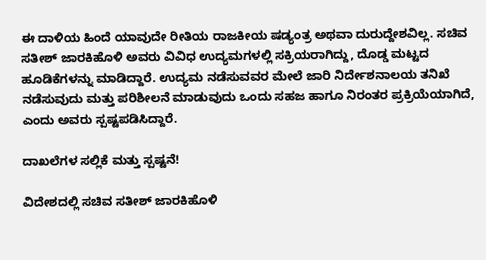ಈ ದಾಳಿಯ ಹಿಂದೆ ಯಾವುದೇ ರೀತಿಯ ರಾಜಕೀಯ ಷಡ್ಯಂತ್ರ ಅಥವಾ ದುರುದ್ದೇಶವಿಲ್ಲ. ಸಚಿವ ಸತೀಶ್ ಜಾರಕಿಹೊಳಿ ಅವರು ವಿವಿಧ ಉದ್ಯಮಗಳಲ್ಲಿ ಸಕ್ರಿಯರಾಗಿದ್ದು, ದೊಡ್ಡ ಮಟ್ಟದ ಹೂಡಿಕೆಗಳನ್ನು ಮಾಡಿದ್ದಾರೆ. ಉದ್ಯಮ ನಡೆಸುವವರ ಮೇಲೆ ಜಾರಿ ನಿರ್ದೇಶನಾಲಯ ತನಿಖೆ ನಡೆಸುವುದು ಮತ್ತು ಪರಿಶೀಲನೆ ಮಾಡುವುದು ಒಂದು ಸಹಜ ಹಾಗೂ ನಿರಂತರ ಪ್ರಕ್ರಿಯೆಯಾಗಿದೆ, ಎಂದು ಅವರು ಸ್ಪಷ್ಟಪಡಿಸಿದ್ದಾರೆ.

ದಾಖಲೆಗಳ ಸಲ್ಲಿಕೆ ಮತ್ತು ಸ್ಪಷ್ಟನೆ!

ವಿದೇಶದಲ್ಲಿ ಸಚಿವ ಸತೀಶ್ ಜಾರಕಿಹೊಳಿ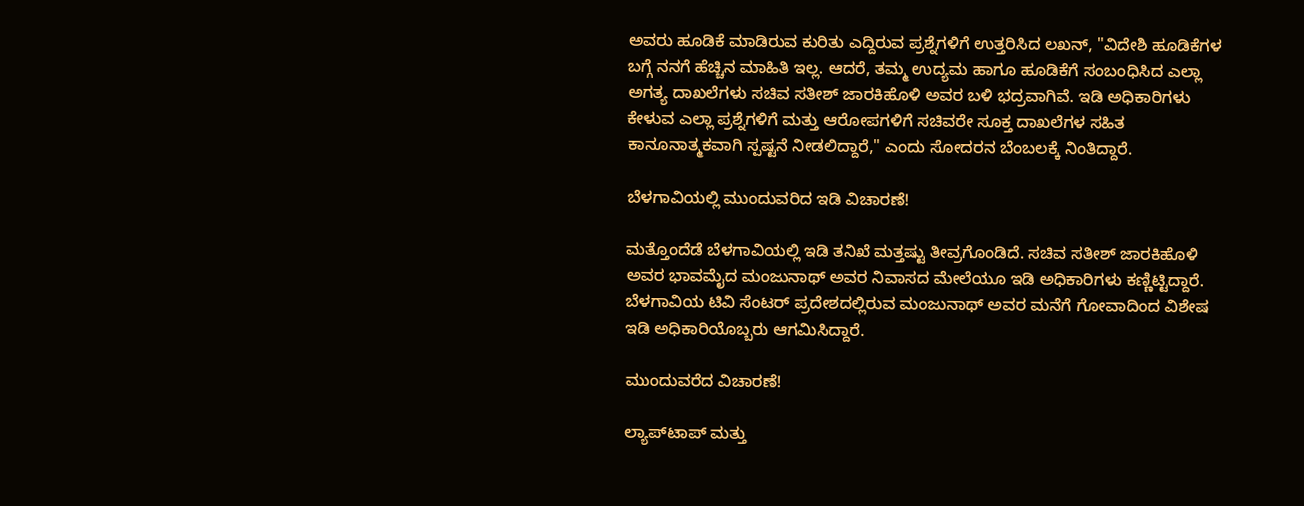ಅವರು ಹೂಡಿಕೆ ಮಾಡಿರುವ ಕುರಿತು ಎದ್ದಿರುವ ಪ್ರಶ್ನೆಗಳಿಗೆ ಉತ್ತರಿಸಿದ ಲಖನ್, "ವಿದೇಶಿ ಹೂಡಿಕೆಗಳ ಬಗ್ಗೆ ನನಗೆ ಹೆಚ್ಚಿನ ಮಾಹಿತಿ ಇಲ್ಲ. ಆದರೆ, ತಮ್ಮ ಉದ್ಯಮ ಹಾಗೂ ಹೂಡಿಕೆಗೆ ಸಂಬಂಧಿಸಿದ ಎಲ್ಲಾ ಅಗತ್ಯ ದಾಖಲೆಗಳು ಸಚಿವ ಸತೀಶ್ ಜಾರಕಿಹೊಳಿ ಅವರ ಬಳಿ ಭದ್ರವಾಗಿವೆ. ಇಡಿ ಅಧಿಕಾರಿಗಳು ಕೇಳುವ ಎಲ್ಲಾ ಪ್ರಶ್ನೆಗಳಿಗೆ ಮತ್ತು ಆರೋಪಗಳಿಗೆ ಸಚಿವರೇ ಸೂಕ್ತ ದಾಖಲೆಗಳ ಸಹಿತ ಕಾನೂನಾತ್ಮಕವಾಗಿ ಸ್ಪಷ್ಟನೆ ನೀಡಲಿದ್ದಾರೆ," ಎಂದು ಸೋದರನ ಬೆಂಬಲಕ್ಕೆ ನಿಂತಿದ್ದಾರೆ.

ಬೆಳಗಾವಿಯಲ್ಲಿ ಮುಂದುವರಿದ ಇಡಿ ವಿಚಾರಣೆ!

ಮತ್ತೊಂದೆಡೆ ಬೆಳಗಾವಿಯಲ್ಲಿ ಇಡಿ ತನಿಖೆ ಮತ್ತಷ್ಟು ತೀವ್ರಗೊಂಡಿದೆ. ಸಚಿವ ಸತೀಶ್ ಜಾರಕಿಹೊಳಿ ಅವರ ಭಾವಮೈದ ಮಂಜುನಾಥ್ ಅವರ ನಿವಾಸದ ಮೇಲೆಯೂ ಇಡಿ ಅಧಿಕಾರಿಗಳು ಕಣ್ಣಿಟ್ಟಿದ್ದಾರೆ. ಬೆಳಗಾವಿಯ ಟಿವಿ ಸೆಂಟರ್ ಪ್ರದೇಶದಲ್ಲಿರುವ ಮಂಜುನಾಥ್ ಅವರ ಮನೆಗೆ ಗೋವಾದಿಂದ ವಿಶೇಷ ಇಡಿ ಅಧಿಕಾರಿಯೊಬ್ಬರು ಆಗಮಿಸಿದ್ದಾರೆ.

ಮುಂದುವರೆದ ವಿಚಾರಣೆ!

ಲ್ಯಾಪ್‌ಟಾಪ್ ಮತ್ತು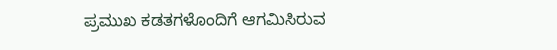ಪ್ರಮುಖ ಕಡತಗಳೊಂದಿಗೆ ಆಗಮಿಸಿರುವ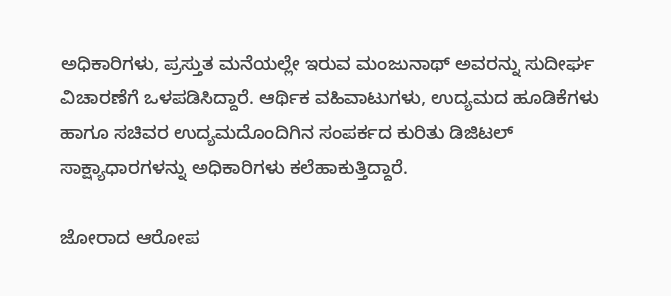ಅಧಿಕಾರಿಗಳು, ಪ್ರಸ್ತುತ ಮನೆಯಲ್ಲೇ ಇರುವ ಮಂಜುನಾಥ್ ಅವರನ್ನು ಸುದೀರ್ಘ ವಿಚಾರಣೆಗೆ ಒಳಪಡಿಸಿದ್ದಾರೆ. ಆರ್ಥಿಕ ವಹಿವಾಟುಗಳು, ಉದ್ಯಮದ ಹೂಡಿಕೆಗಳು ಹಾಗೂ ಸಚಿವರ ಉದ್ಯಮದೊಂದಿಗಿನ ಸಂಪರ್ಕದ ಕುರಿತು ಡಿಜಿಟಲ್ ಸಾಕ್ಷ್ಯಾಧಾರಗಳನ್ನು ಅಧಿಕಾರಿಗಳು ಕಲೆಹಾಕುತ್ತಿದ್ದಾರೆ.

ಜೋರಾದ ಆರೋಪ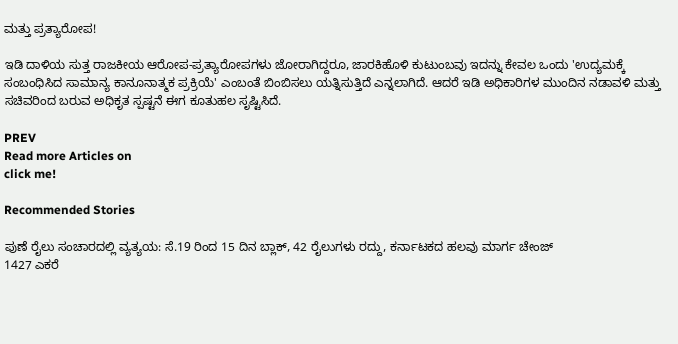ಮತ್ತು ಪ್ರತ್ಯಾರೋಪ!

ಇಡಿ ದಾಳಿಯ ಸುತ್ತ ರಾಜಕೀಯ ಆರೋಪ-ಪ್ರತ್ಯಾರೋಪಗಳು ಜೋರಾಗಿದ್ದರೂ, ಜಾರಕಿಹೊಳಿ ಕುಟುಂಬವು ಇದನ್ನು ಕೇವಲ ಒಂದು 'ಉದ್ಯಮಕ್ಕೆ ಸಂಬಂಧಿಸಿದ ಸಾಮಾನ್ಯ ಕಾನೂನಾತ್ಮಕ ಪ್ರಕ್ರಿಯೆ' ಎಂಬಂತೆ ಬಿಂಬಿಸಲು ಯತ್ನಿಸುತ್ತಿದೆ ಎನ್ನಲಾಗಿದೆ. ಆದರೆ ಇಡಿ ಅಧಿಕಾರಿಗಳ ಮುಂದಿನ ನಡಾವಳಿ ಮತ್ತು ಸಚಿವರಿಂದ ಬರುವ ಅಧಿಕೃತ ಸ್ಪಷ್ಟನೆ ಈಗ ಕೂತುಹಲ ಸೃಷ್ಟಿಸಿದೆ.

PREV
Read more Articles on
click me!

Recommended Stories

ಪುಣೆ ರೈಲು ಸಂಚಾರದಲ್ಲಿ ವ್ಯತ್ಯಯ: ಸೆ.19 ರಿಂದ 15 ದಿನ ಬ್ಲಾಕ್, 42 ರೈಲುಗಳು ರದ್ದು, ಕರ್ನಾಟಕದ ಹಲವು ಮಾರ್ಗ ಚೇಂಜ್
1427 ಎಕರೆ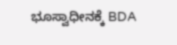ಭೂಸ್ವಾಧೀನಕ್ಕೆ BDA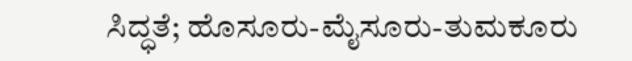ಸಿದ್ಧತೆ; ಹೊಸೂರು-ಮೈಸೂರು-ತುಮಕೂರು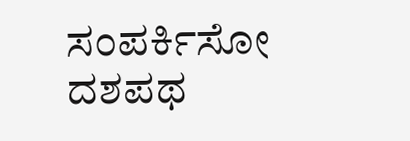ಸಂಪರ್ಕಿಸೋ ದಶಪಥ